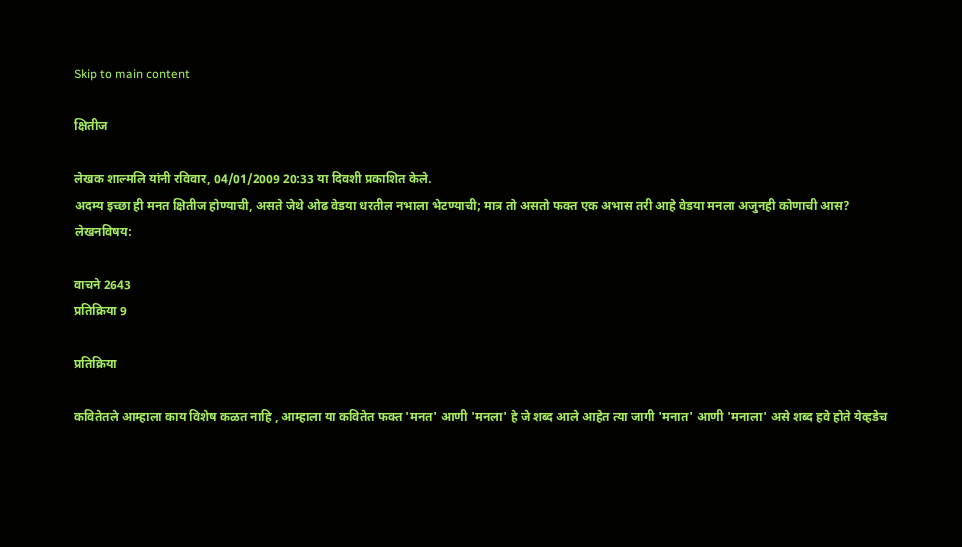Skip to main content

क्षितीज

लेखक शाल्मलि यांनी रविवार, 04/01/2009 20:33 या दिवशी प्रकाशित केले.
अदम्य इच्छा ही मनत क्षितीज होण्याची, असते जेथे ओढ वेडया धरतील नभाला भेटण्याची; मात्र तो असतो फक्त एक अभास तरी आहे वेडया मनला अजुनही कोणाची आस?
लेखनविषय:

वाचने 2643
प्रतिक्रिया 9

प्रतिक्रिया

कवितेतले आम्हाला काय विशेष कळत नाहि , आम्हाला या कवितेत फक्त 'मनत' आणी 'मनला' हे जे शब्द आले आहेत त्या जागी 'मनात' आणी 'मनाला' असे शब्द हवे होते येव्हडेच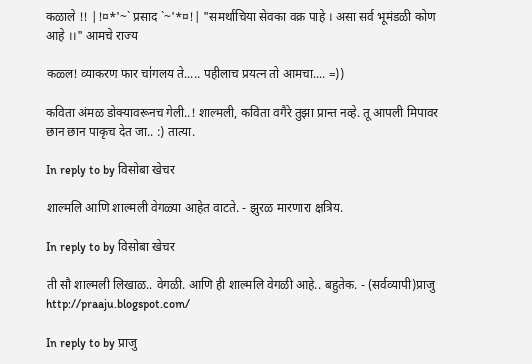कळाले !! |!¤*'~` प्रसाद `~'*¤!| "समर्थाचिया सेवका वक्र पाहे । असा सर्व भूमंडळी कोण आहे ।।" आमचे राज्य

कळ्ल! व्याकरण फार चा॑गलय ते..... पहीलाच प्रयत्न तो आमचा.... =))

कविता अंमळ डोक्यावरूनच गेली..! शाल्मली, कविता वगैरे तुझा प्रान्त नव्हे. तू आपली मिपावर छान छान पाकृच देत जा.. :) तात्या.

In reply to by विसोबा खेचर

शाल्मलि आणि शाल्मली वेगळ्या आहेत वाटते. - झुरळ मारणारा क्षत्रिय.

In reply to by विसोबा खेचर

ती सौ शाल्मली लिखाळ.. वेगळी. आणि ही शाल्मलि वेगळी आहे.. बहुतेक. - (सर्वव्यापी)प्राजु http://praaju.blogspot.com/

In reply to by प्राजु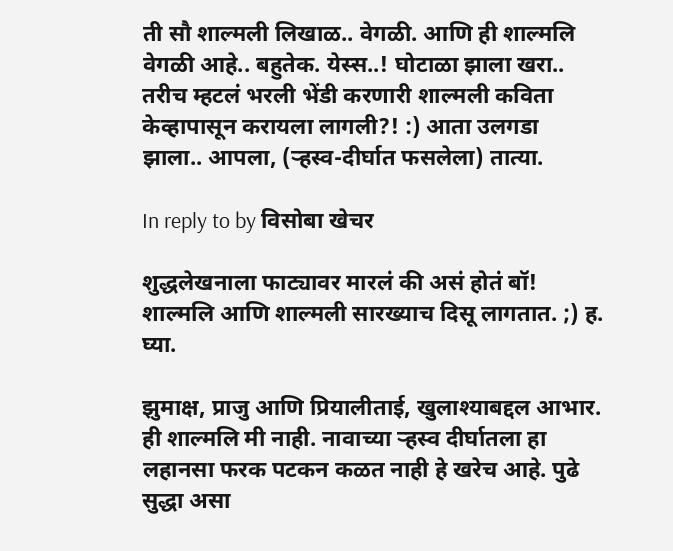ती सौ शाल्मली लिखाळ.. वेगळी. आणि ही शाल्मलि वेगळी आहे.. बहुतेक. येस्स..! घोटाळा झाला खरा.. तरीच म्हटलं भरली भेंडी करणारी शाल्मली कविता केव्हापासून करायला लागली?! :) आता उलगडा झाला.. आपला, (र्‍हस्व-दीर्घात फसलेला) तात्या.

In reply to by विसोबा खेचर

शुद्धलेखनाला फाट्यावर मारलं की असं होतं बॉ! शाल्मलि आणि शाल्मली सारख्याच दिसू लागतात. ;) ह. घ्या.

झुमाक्ष, प्राजु आणि प्रियालीताई, खुलाश्याबद्दल आभार. ही शाल्मलि मी नाही. नावाच्या र्‍हस्व दीर्घातला हा लहानसा फरक पटकन कळत नाही हे खरेच आहे. पुढे सुद्धा असा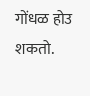गोंधळ होउ शकतो.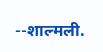--शाल्मली.